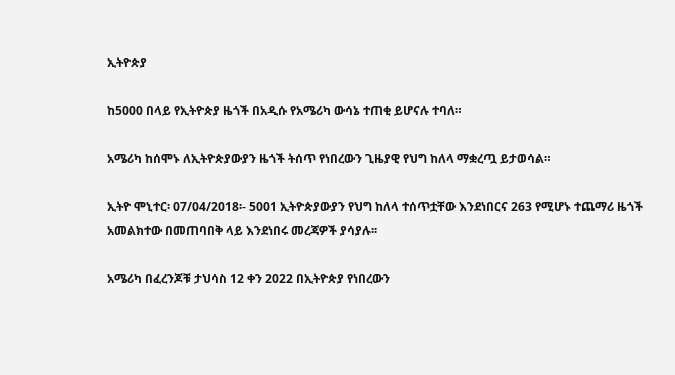ኢትዮጵያ

ከ5000 በላይ የኢትዮጵያ ዜጎች በአዲሱ የአሜሪካ ውሳኔ ተጠቂ ይሆናሉ ተባለ።

አሜሪካ ከሰሞኑ ለኢትዮጵያውያን ዜጎች ትሰጥ የነበረውን ጊዜያዊ የህግ ከለላ ማቋረጧ ይታወሳል።

ኢትዮ ሞኒተር፡ 07/04/2018፡- 5001 ኢትዮጵያውያን የህግ ከለላ ተሰጥቷቸው እንደነበርና 263 የሚሆኑ ተጨማሪ ዜጎች አመልክተው በመጠባበቅ ላይ እንደነበሩ መረጃዎች ያሳያሉ፡፡

አሜሪካ በፈረንጆቹ ታህሳስ 12 ቀን 2022 በኢትዮጵያ የነበረውን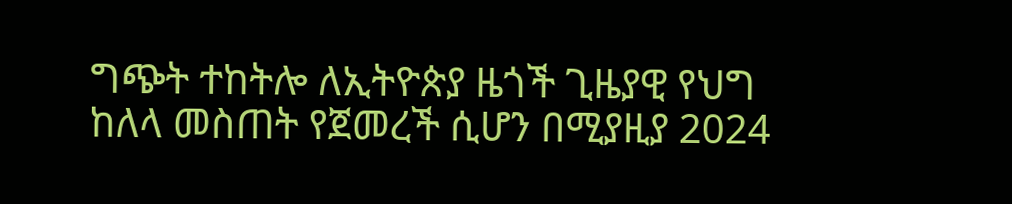ግጭት ተከትሎ ለኢትዮጵያ ዜጎች ጊዜያዊ የህግ ከለላ መስጠት የጀመረች ሲሆን በሚያዚያ 2024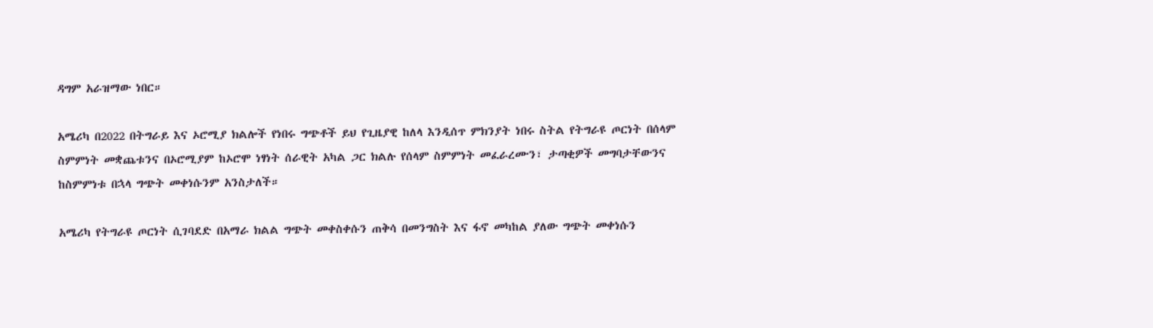ዳግም አራዝማው ነበር።

አሜሪካ በ2022 በትግራይ እና ኦሮሚያ ክልሎች የነበሩ ግጭቶች ይህ የጊዜያዊ ከለላ እንዲሰጥ ምክንያት ነበሩ ስትል የትግራዩ ጦርነት በሰላም ስምምነት መቋጨቱንና በኦሮሚያም ከኦሮሞ ነፃነት ሰራዊት አካል ጋር ክልሉ የሰላም ስምምነት መፈራረሙን፣ ታጣቂዎች መግባታቸውንና ከስምምነቱ በኋላ ግጭት መቀነሱንም አንስታለች።

አሜሪካ የትግራዩ ጦርነት ሲገባደድ በአማራ ክልል ግጭት መቀስቀሱን ጠቅሳ በመንግስት እና ፋኖ መካከል ያለው ግጭት መቀነሱን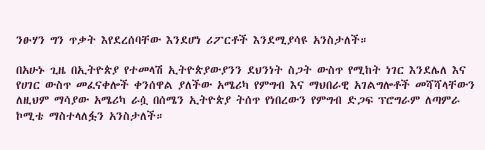ንፁሃን ግን ጥቃት እየደረሰባቸው እንደሆነ ሪፖርቶች እንደሚያሳዩ አንስታለች።

በአሁኑ ጊዜ በኢትዮጵያ የተመላሽ ኢትዮጵያውያንን ደህንነት ስጋት ውስጥ የሚከት ነገር እንደሌለ እና የሀገር ውስጥ መፈናቀሎች ቀንሰዋል ያለችው አሜሪካ የምግብ እና ማህበራዊ አገልግሎቶች መሻሻላቸውን ለዚህም ማሳያው አሜሪካ ራሷ በሰሜን ኢትዮጵያ ትሰጥ የነበረውን የምግብ ድጋፍ ፕሮግራም ለጣምራ ኮሚቴ ማስተላለፏን አንስታለች።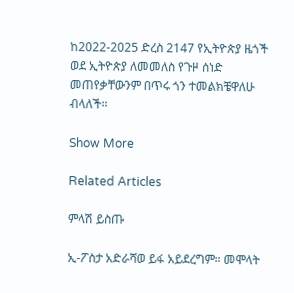ከ2022-2025 ድረስ 2147 የኢትዮጵያ ዜጎች ወደ ኢትዮጵያ ለመመለስ የጉዞ ሰነድ መጠየቃቸውንም በጥሩ ጎን ተመልክቼዋለሁ ብላለች።

Show More

Related Articles

ምላሽ ይስጡ

ኢ-ፖስታ አድራሻወ ይፋ አይደረግም። መሞላት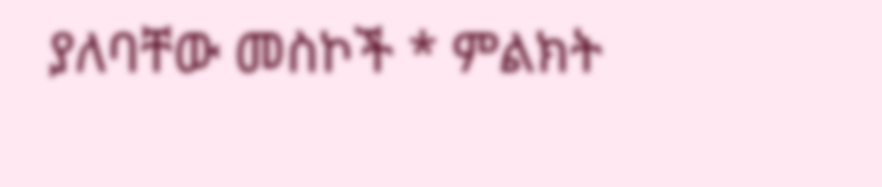ያለባቸው መስኮች * ምልክት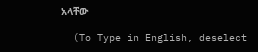አላቸው

  (To Type in English, deselect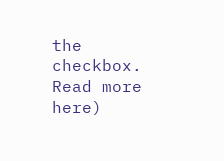the checkbox. Read more here)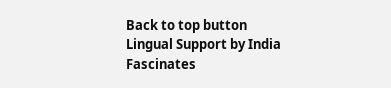Back to top button
Lingual Support by India Fascinates